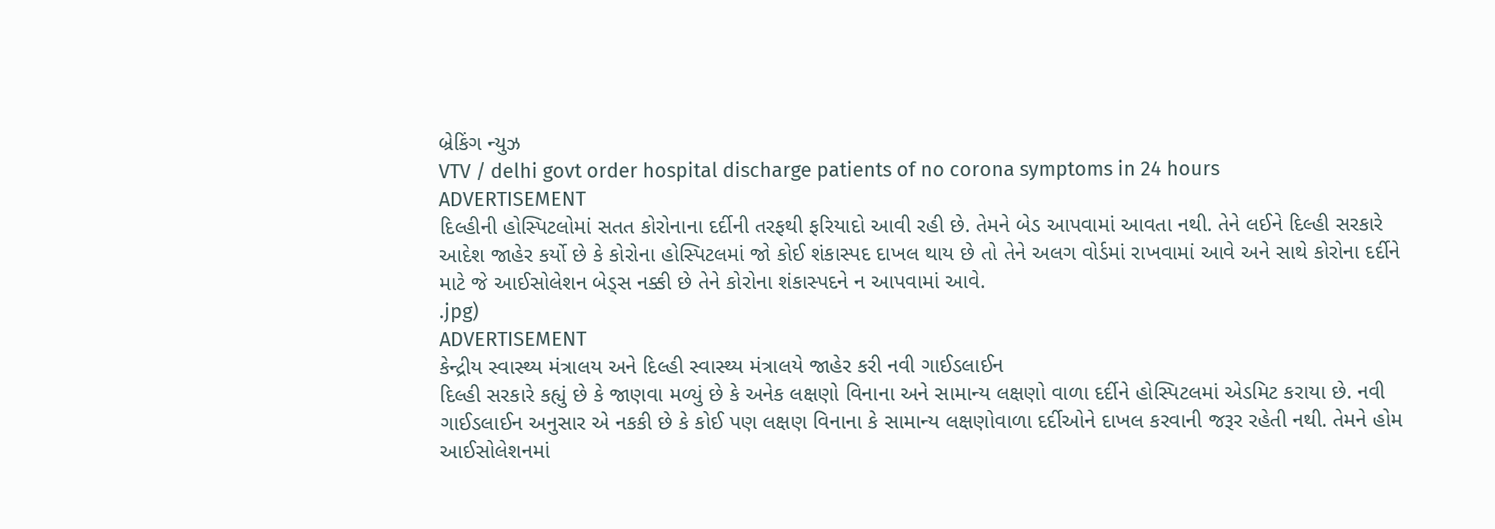બ્રેકિંગ ન્યુઝ
VTV / delhi govt order hospital discharge patients of no corona symptoms in 24 hours
ADVERTISEMENT
દિલ્હીની હોસ્પિટલોમાં સતત કોરોનાના દર્દીની તરફથી ફરિયાદો આવી રહી છે. તેમને બેડ આપવામાં આવતા નથી. તેને લઈને દિલ્હી સરકારે આદેશ જાહેર કર્યો છે કે કોરોના હોસ્પિટલમાં જો કોઈ શંકાસ્પદ દાખલ થાય છે તો તેને અલગ વોર્ડમાં રાખવામાં આવે અને સાથે કોરોના દર્દીને માટે જે આઈસોલેશન બેડ્સ નક્કી છે તેને કોરોના શંકાસ્પદને ન આપવામાં આવે.
.jpg)
ADVERTISEMENT
કેન્દ્રીય સ્વાસ્થ્ય મંત્રાલય અને દિલ્હી સ્વાસ્થ્ય મંત્રાલયે જાહેર કરી નવી ગાઈડલાઈન
દિલ્હી સરકારે કહ્યું છે કે જાણવા મળ્યું છે કે અનેક લક્ષણો વિનાના અને સામાન્ય લક્ષણો વાળા દર્દીને હોસ્પિટલમાં એડમિટ કરાયા છે. નવી ગાઈડલાઈન અનુસાર એ નકકી છે કે કોઈ પણ લક્ષણ વિનાના કે સામાન્ય લક્ષણોવાળા દર્દીઓને દાખલ કરવાની જરૂર રહેતી નથી. તેમને હોમ આઈસોલેશનમાં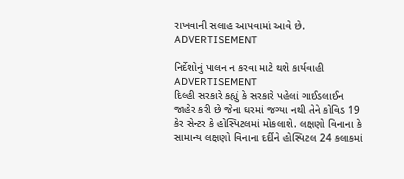રાખવાની સલાહ આપવામાં આવે છે.
ADVERTISEMENT

નિર્દેશોનું પાલન ન કરવા માટે થશે કાર્યવાહી
ADVERTISEMENT
દિલ્હી સરકારે કહ્યું કે સરકારે પહેલાં ગાઈડલાઈન જાહેર કરી છે જેના ઘરમાં જગ્યા નથી તેને કોવિડ 19 કેર સેન્ટર કે હોસ્પિટલમાં મોકલાશે. લક્ષણો વિનાના કે સામાન્ય લક્ષણો વિનાના દર્દીને હોસ્પિટલ 24 કલાકમાં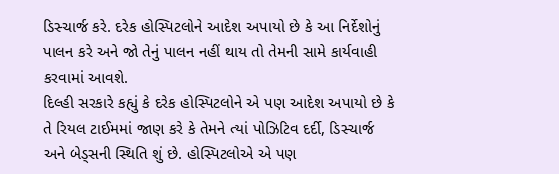ડિસ્ચાર્જ કરે. દરેક હોસ્પિટલોને આદેશ અપાયો છે કે આ નિર્દેશોનું પાલન કરે અને જો તેનું પાલન નહીં થાય તો તેમની સામે કાર્યવાહી કરવામાં આવશે.
દિલ્હી સરકારે કહ્યું કે દરેક હોસ્પિટલોને એ પણ આદેશ અપાયો છે કે તે રિયલ ટાઈમમાં જાણ કરે કે તેમને ત્યાં પોઝિટિવ દર્દી, ડિસ્ચાર્જ અને બેડ્સની સ્થિતિ શું છે. હોસ્પિટલોએ એ પણ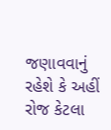જણાવવાનું રહેશે કે અહીં રોજ કેટલા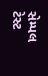સેમ્પલ ટેસ્ટ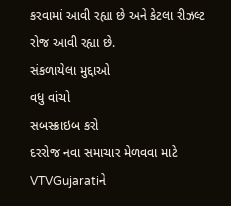કરવામાં આવી રહ્યા છે અને કેટલા રીઝલ્ટ રોજ આવી રહ્યા છે.
સંકળાયેલા મુદ્દાઓ
વધુ વાંચો
સબસ્ક્રાઇબ કરો
દરરોજ નવા સમાચાર મેળવવા માટે VTVGujaratiને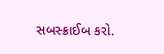સબસ્ક્રાઈબ કરો.